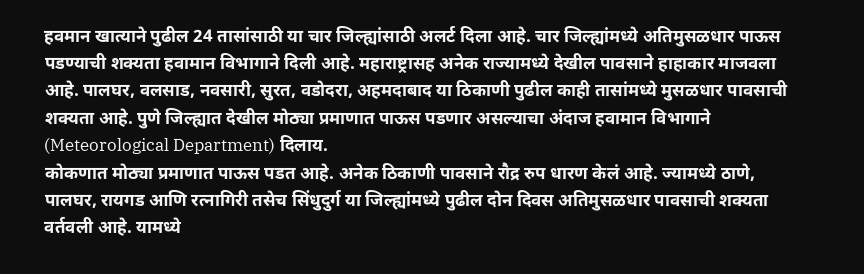हवमान खात्याने पुढील 24 तासांसाठी या चार जिल्ह्यांसाठी अलर्ट दिला आहे. चार जिल्ह्यांमध्ये अतिमुसळधार पाऊस पडण्याची शक्यता हवामान विभागाने दिली आहे. महाराष्ट्रासह अनेक राज्यामध्ये देखील पावसाने हाहाकार माजवला आहे. पालघर, वलसाड, नवसारी, सुरत, वडोदरा, अहमदाबाद या ठिकाणी पुढील काही तासांमध्ये मुसळधार पावसाची शक्यता आहे. पुणे जिल्ह्यात देखील मोठ्या प्रमाणात पाऊस पडणार असल्याचा अंदाज हवामान विभागाने (Meteorological Department) दिलाय.
कोकणात मोठ्या प्रमाणात पाऊस पडत आहे. अनेक ठिकाणी पावसाने रौद्र रुप धारण केलं आहे. ज्यामध्ये ठाणे, पालघर, रायगड आणि रत्नागिरी तसेच सिंधुदुर्ग या जिल्ह्यांमध्ये पुढील दोन दिवस अतिमुसळधार पावसाची शक्यता वर्तवली आहे. यामध्ये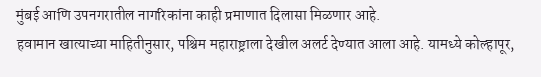मुंबई आणि उपनगरातील नागरिकांना काही प्रमाणात दिलासा मिळणार आहे.
हवामान खात्याच्या माहितीनुसार, पश्चिम महाराष्ट्राला देखील अलर्ट देण्यात आला आहे. यामध्ये कोल्हापूर,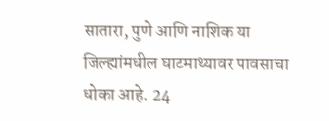सातारा, पुणे आणि नाशिक या जिल्ह्यांमधील घाटमाथ्यावर पावसाचा धोका आहे. 24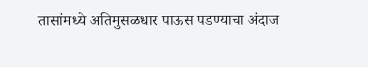तासांमध्ये अतिमुसळधार पाऊस पडण्याचा अंदाज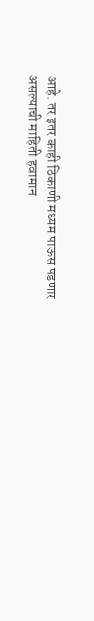आहे. तर इतर काही ठिकाणी मध्यम पाऊस पडणार असल्याची माहिती हवामान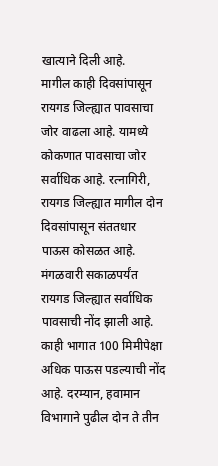खात्याने दिली आहे.
मागील काही दिवसांपासून रायगड जिल्ह्यात पावसाचा जोर वाढला आहे. यामध्ये कोकणात पावसाचा जोर सर्वाधिक आहे. रत्नागिरी, रायगड जिल्ह्यात मागील दोन दिवसांपासून संततधार पाऊस कोसळत आहे. मंगळवारी सकाळपर्यंत रायगड जिल्ह्यात सर्वाधिक पावसाची नोंद झाली आहे. काही भागात 100 मिमीपेक्षा अधिक पाऊस पडल्याची नोंद आहे. दरम्यान, हवामान विभागाने पुढील दोन ते तीन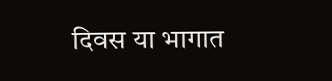दिवस या भागात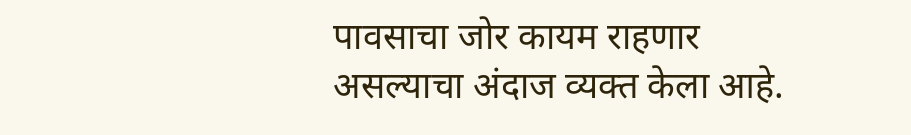पावसाचा जोर कायम राहणार असल्याचा अंदाज व्यक्त केला आहे.